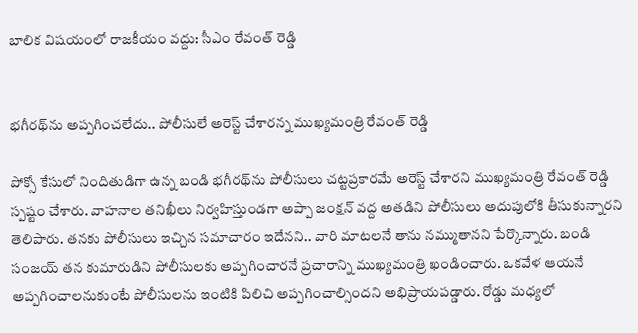బాలిక విషయంలో రాజకీయం వద్దు: సీఎం రేవంత్ రెడ్డి


భగీరథ్‌ను అప్పగించలేదు.. పోలీసులే అరెస్ట్ చేశారన్న ముఖ్యమంత్రి రేవంత్ రెడ్డి

పోక్సో కేసులో నిందితుడిగా ఉన్న బండి భగీరథ్‌ను పోలీసులు చట్టప్రకారమే అరెస్ట్ చేశారని ముఖ్యమంత్రి రేవంత్ రెడ్డి స్పష్టం చేశారు. వాహనాల తనిఖీలు నిర్వహిస్తుండగా అప్పా జంక్షన్ వద్ద అతడిని పోలీసులు అదుపులోకి తీసుకున్నారని తెలిపారు. తనకు పోలీసులు ఇచ్చిన సమాచారం ఇదేనని.. వారి మాటలనే తాను నమ్ముతానని పేర్కొన్నారు. బండి సంజయ్ తన కుమారుడిని పోలీసులకు అప్పగించారనే ప్రచారాన్ని ముఖ్యమంత్రి ఖండించారు. ఒకవేళ ఆయనే అప్పగించాలనుకుంటే పోలీసులను ఇంటికి పిలిచి అప్పగించాల్సిందని అభిప్రాయపడ్డారు. రోడ్డు మధ్యలో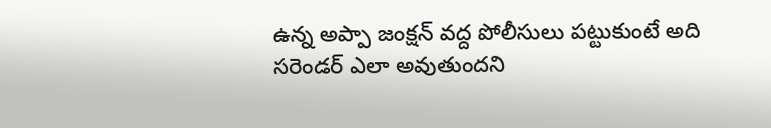ఉన్న అప్పా జంక్షన్ వద్ద పోలీసులు పట్టుకుంటే అది సరెండర్ ఎలా అవుతుందని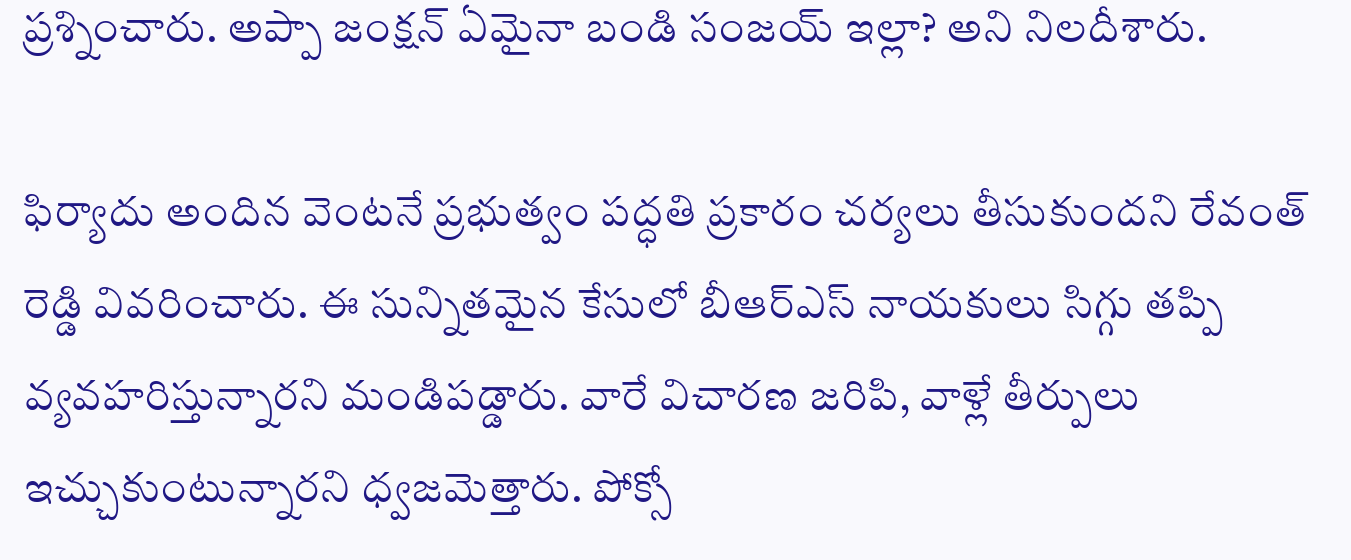ప్రశ్నించారు. అప్పా జంక్షన్ ఏమైనా బండి సంజయ్ ఇల్లా? అని నిలదీశారు.

ఫిర్యాదు అందిన వెంటనే ప్రభుత్వం పద్ధతి ప్రకారం చర్యలు తీసుకుందని రేవంత్ రెడ్డి వివరించారు. ఈ సున్నితమైన కేసులో బీఆర్ఎస్ నాయకులు సిగ్గు తప్పి వ్యవహరిస్తున్నారని మండిపడ్డారు. వారే విచారణ జరిపి, వాళ్లే తీర్పులు ఇచ్చుకుంటున్నారని ధ్వజమెత్తారు. పోక్సో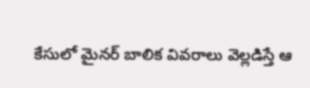కేసులో మైనర్ బాలిక వివరాలు వెల్లడిస్తే ఆ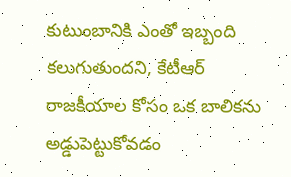కుటుంబానికి ఎంతో ఇబ్బంది కలుగుతుందని, కేటీఆర్ రాజకీయాల కోసం ఒక బాలికను అడ్డుపెట్టుకోవడం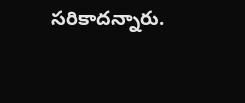సరికాదన్నారు.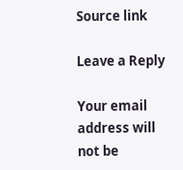Source link

Leave a Reply

Your email address will not be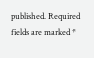published. Required fields are marked *